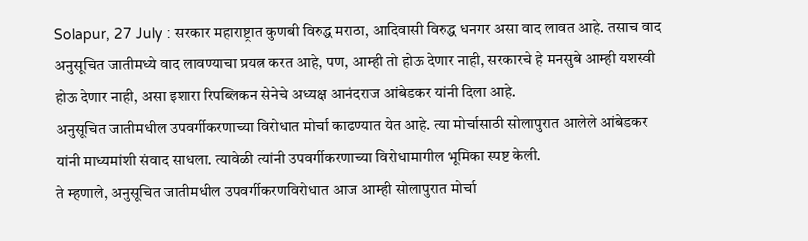Solapur, 27 July : सरकार महाराष्ट्रात कुणबी विरुद्ध मराठा, आदिवासी विरुद्ध धनगर असा वाद लावत आहे. तसाच वाद अनुसूचित जातीमध्ये वाद लावण्याचा प्रयत्न करत आहे, पण, आम्ही तो होऊ देणार नाही, सरकारचे हे मनसुबे आम्ही यशस्वी होऊ देणार नाही, असा इशारा रिपब्लिकन सेनेचे अध्यक्ष आनंदराज आंबेडकर यांनी दिला आहे.
अनुसूचित जातीमधील उपवर्गीकरणाच्या विरोधात मोर्चा काढण्यात येत आहे. त्या मोर्चासाठी सोलापुरात आलेले आंबेडकर यांनी माध्यमांशी संवाद साधला. त्यावेळी त्यांनी उपवर्गीकरणाच्या विरोधामागील भूमिका स्पष्ट केली.
ते म्हणाले, अनुसूचित जातीमधील उपवर्गीकरणविरोधात आज आम्ही सोलापुरात मोर्चा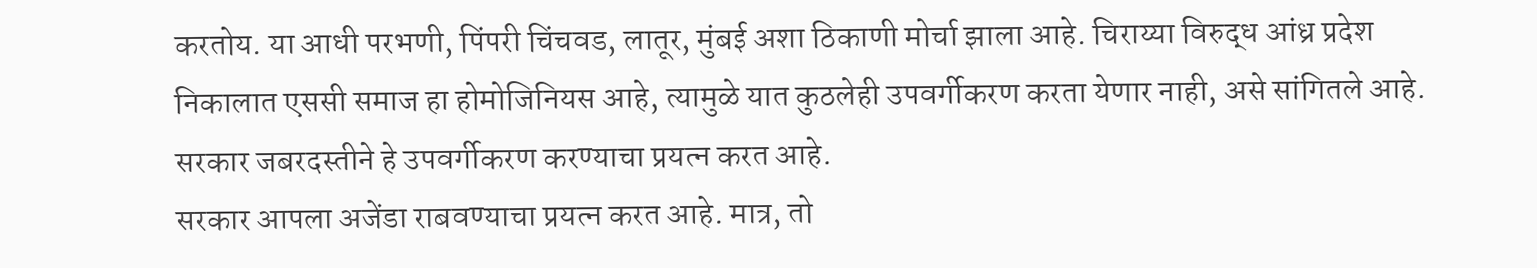करतोय. या आधी परभणी, पिंपरी चिंचवड, लातूर, मुंबई अशा ठिकाणी मोर्चा झाला आहे. चिराय्या विरुद्ध आंध्र प्रदेश निकालात एससी समाज हा होमोजिनियस आहे, त्यामुळे यात कुठलेही उपवर्गीकरण करता येणार नाही, असे सांगितले आहे. सरकार जबरदस्तीने हे उपवर्गीकरण करण्याचा प्रयत्न करत आहे.
सरकार आपला अजेंडा राबवण्याचा प्रयत्न करत आहे. मात्र, तो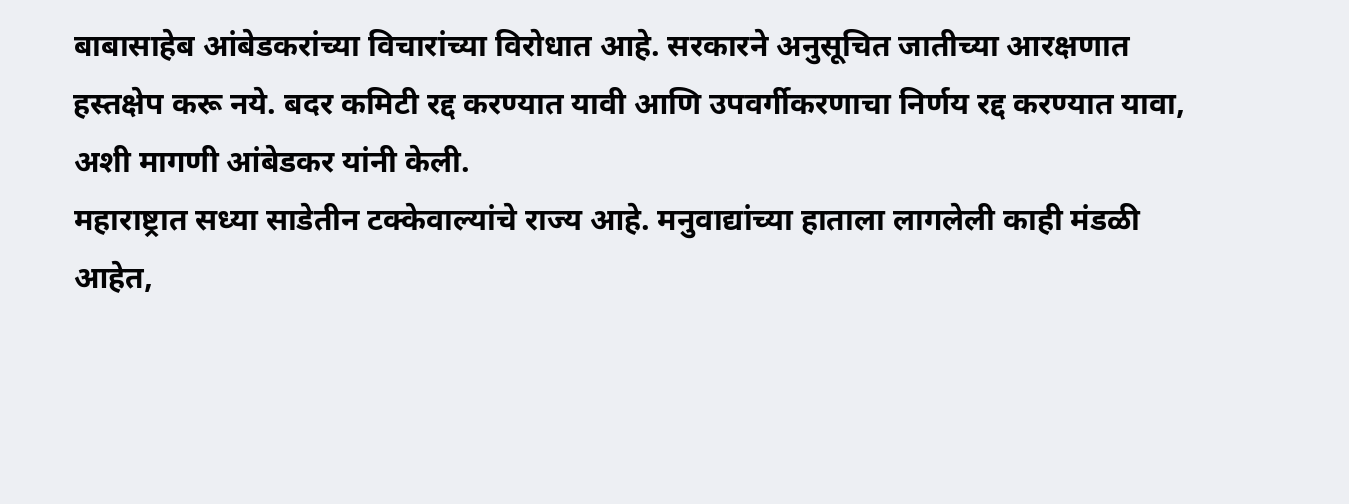बाबासाहेब आंबेडकरांच्या विचारांच्या विरोधात आहे. सरकारने अनुसूचित जातीच्या आरक्षणात हस्तक्षेप करू नये. बदर कमिटी रद्द करण्यात यावी आणि उपवर्गीकरणाचा निर्णय रद्द करण्यात यावा, अशी मागणी आंबेडकर यांनी केली.
महाराष्ट्रात सध्या साडेतीन टक्केवाल्यांचे राज्य आहे. मनुवाद्यांच्या हाताला लागलेली काही मंडळी आहेत,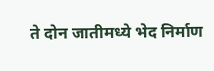ते दोन जातीमध्ये भेद निर्माण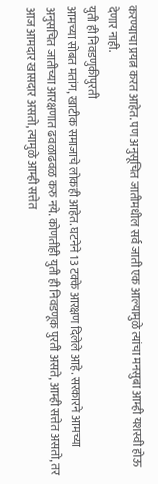करण्याचा प्रयत्न करत आहेत. पण अनुसूचित जातीमधील सर्व जाती एक आल्यामुळे त्यांचा मनसुबा आम्ही यशस्वी होऊ देणार नाही.
युती ही निवडणुकीपुरती
आमच्या सोबत मतांग, खाटीक समाजाचे लोकही आहेत. घटनेने 13 टक्के आरक्षण दिलेले आहे. सरकारने आमच्या अनुसचित जातीच्या आरक्षणात ढवळाढवळ करु नये. कोणतीही युती ही निवडणूक पुरती असते, आम्ही सत्तेत असतो, तर आज आमदार खासदार असतो, त्यामुळे आम्ही सत्तेत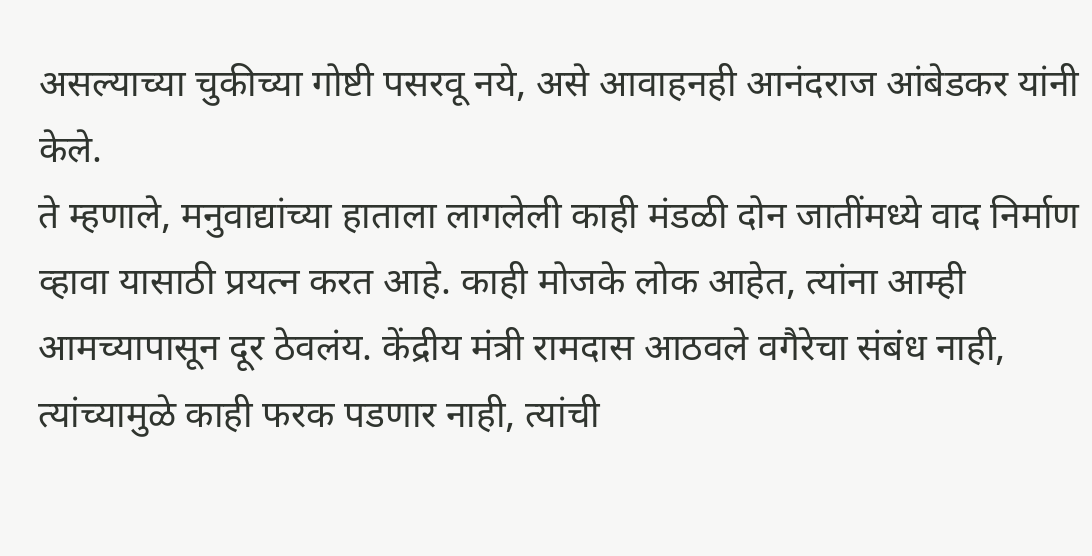असल्याच्या चुकीच्या गोष्टी पसरवू नये, असे आवाहनही आनंदराज आंबेडकर यांनी केले.
ते म्हणाले, मनुवाद्यांच्या हाताला लागलेली काही मंडळी दोन जातींमध्ये वाद निर्माण व्हावा यासाठी प्रयत्न करत आहे. काही मोजके लोक आहेत, त्यांना आम्ही आमच्यापासून दूर ठेवलंय. केंद्रीय मंत्री रामदास आठवले वगैरेचा संबंध नाही, त्यांच्यामुळे काही फरक पडणार नाही, त्यांची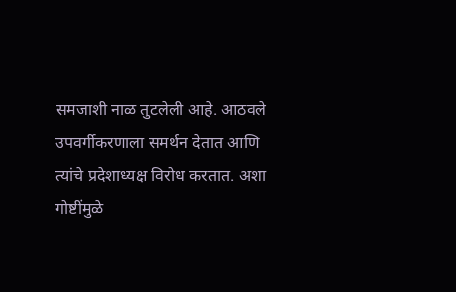समजाशी नाळ तुटलेली आहे. आठवले उपवर्गीकरणाला समर्थन देतात आणि त्यांचे प्रदेशाध्यक्ष विरोध करतात. अशा गोष्टींमुळे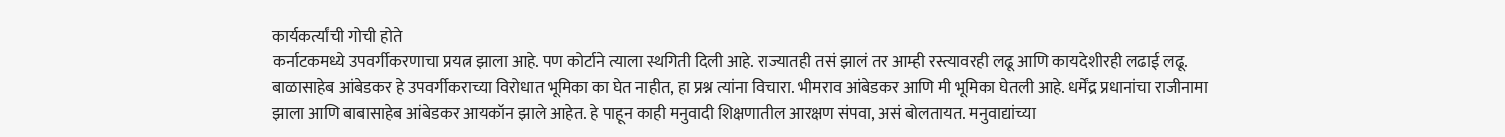कार्यकर्त्यांची गोची होते
कर्नाटकमध्ये उपवर्गीकरणाचा प्रयत्न झाला आहे. पण कोर्टाने त्याला स्थगिती दिली आहे. राज्यातही तसं झालं तर आम्ही रस्त्यावरही लढू आणि कायदेशीरही लढाई लढू. बाळासाहेब आंबेडकर हे उपवर्गीकराच्या विरोधात भूमिका का घेत नाहीत, हा प्रश्न त्यांना विचारा. भीमराव आंबेडकर आणि मी भूमिका घेतली आहे. धर्मेंद्र प्रधानांचा राजीनामा झाला आणि बाबासाहेब आंबेडकर आयकॉन झाले आहेत. हे पाहून काही मनुवादी शिक्षणातील आरक्षण संपवा, असं बोलतायत. मनुवाद्यांच्या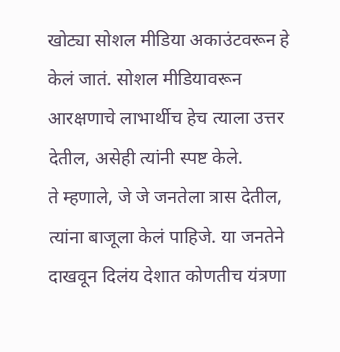खोट्या सोशल मीडिया अकाउंटवरून हे केलं जातं. सोशल मीडियावरून आरक्षणाचे लाभार्थीच हेच त्याला उत्तर देतील, असेही त्यांनी स्पष्ट केले.
ते म्हणाले, जे जे जनतेला त्रास देतील, त्यांना बाजूला केलं पाहिजे. या जनतेने दाखवून दिलंय देशात कोणतीच यंत्रणा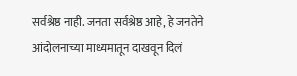सर्वश्रेष्ठ नाही. जनता सर्वश्रेष्ठ आहे, हे जनतेने आंदोलनाच्या माध्यमातून दाखवून दिलं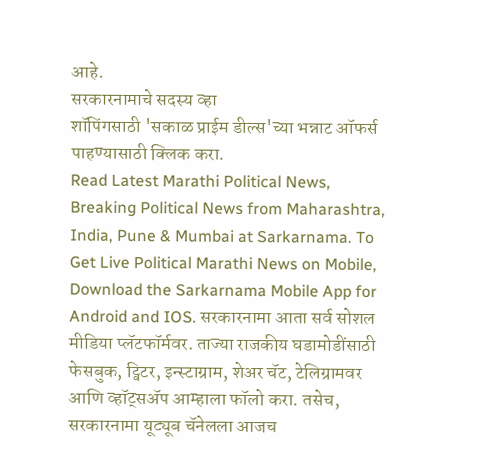आहे.
सरकारनामाचे सदस्य व्हा
शॉपिंगसाठी 'सकाळ प्राईम डील्स'च्या भन्नाट ऑफर्स पाहण्यासाठी क्लिक करा.
Read Latest Marathi Political News, Breaking Political News from Maharashtra, India, Pune & Mumbai at Sarkarnama. To Get Live Political Marathi News on Mobile, Download the Sarkarnama Mobile App for Android and IOS. सरकारनामा आता सर्व सोशल मीडिया प्लॅटफॉर्मवर. ताज्या राजकीय घडामोडींसाठी फेसबुक, ट्विटर, इन्स्टाग्राम, शेअर चॅट, टेलिग्रामवर आणि व्हॉट्सॲप आम्हाला फॉलो करा. तसेच, सरकारनामा यूट्यूब चॅनेलला आजच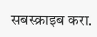सबस्क्राइब करा.